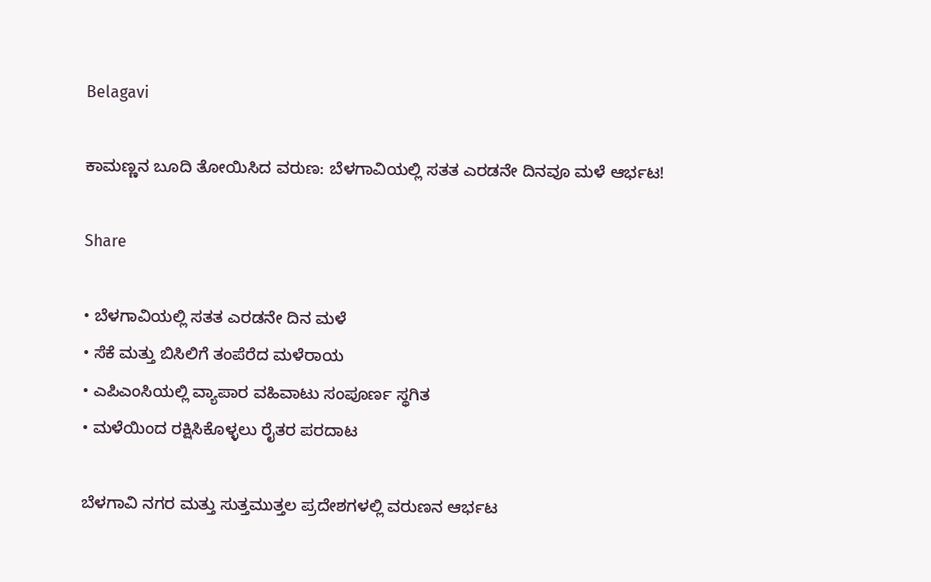Belagavi

ಕಾಮಣ್ಣನ ಬೂದಿ ತೋಯಿಸಿದ ವರುಣ: ಬೆಳಗಾವಿಯಲ್ಲಿ ಸತತ ಎರಡನೇ ದಿನವೂ ಮಳೆ ಆರ್ಭಟ!

Share

• ಬೆಳಗಾವಿಯಲ್ಲಿ ಸತತ ಎರಡನೇ ದಿನ ಮಳೆ
• ಸೆಕೆ ಮತ್ತು ಬಿಸಿಲಿಗೆ ತಂಪೆರೆದ ಮಳೆರಾಯ
• ಎಪಿಎಂಸಿಯಲ್ಲಿ ವ್ಯಾಪಾರ ವಹಿವಾಟು ಸಂಪೂರ್ಣ ಸ್ಥಗಿತ
• ಮಳೆಯಿಂದ ರಕ್ಷಿಸಿಕೊಳ್ಳಲು ರೈತರ ಪರದಾಟ

ಬೆಳಗಾವಿ ನಗರ ಮತ್ತು ಸುತ್ತಮುತ್ತಲ ಪ್ರದೇಶಗಳಲ್ಲಿ ವರುಣನ ಆರ್ಭಟ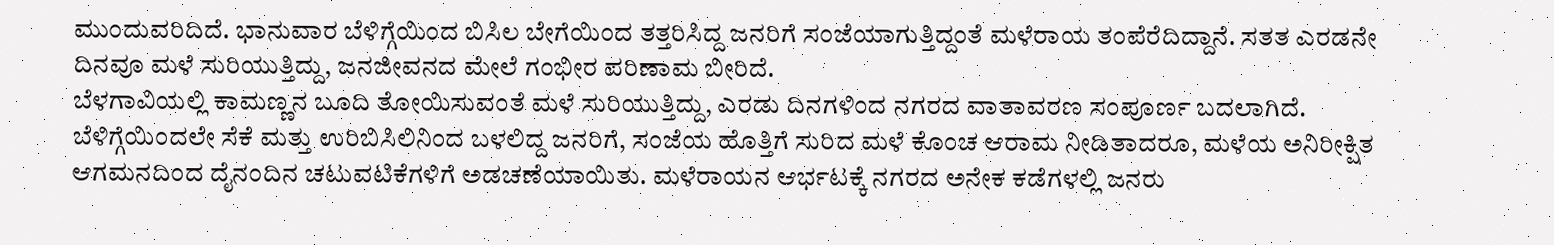ಮುಂದುವರಿದಿದೆ. ಭಾನುವಾರ ಬೆಳಿಗ್ಗೆಯಿಂದ ಬಿಸಿಲ ಬೇಗೆಯಿಂದ ತತ್ತರಿಸಿದ್ದ ಜನರಿಗೆ ಸಂಜೆಯಾಗುತ್ತಿದ್ದಂತೆ ಮಳೆರಾಯ ತಂಪೆರೆದಿದ್ದಾನೆ. ಸತತ ಎರಡನೇ ದಿನವೂ ಮಳೆ ಸುರಿಯುತ್ತಿದ್ದು, ಜನಜೀವನದ ಮೇಲೆ ಗಂಭೀರ ಪರಿಣಾಮ ಬೀರಿದೆ.
ಬೆಳಗಾವಿಯಲ್ಲಿ ಕಾಮಣ್ಣನ ಬೂದಿ ತೋಯಿಸುವಂತೆ ಮಳೆ ಸುರಿಯುತ್ತಿದ್ದು, ಎರಡು ದಿನಗಳಿಂದ ನಗರದ ವಾತಾವರಣ ಸಂಪೂರ್ಣ ಬದಲಾಗಿದೆ. ಬೆಳಿಗ್ಗೆಯಿಂದಲೇ ಸೆಕೆ ಮತ್ತು ಉರಿಬಿಸಿಲಿನಿಂದ ಬಳಲಿದ್ದ ಜನರಿಗೆ, ಸಂಜೆಯ ಹೊತ್ತಿಗೆ ಸುರಿದ ಮಳೆ ಕೊಂಚ ಆರಾಮ ನೀಡಿತಾದರೂ, ಮಳೆಯ ಅನಿರೀಕ್ಷಿತ ಆಗಮನದಿಂದ ದೈನಂದಿನ ಚಟುವಟಿಕೆಗಳಿಗೆ ಅಡಚಣೆಯಾಯಿತು. ಮಳೆರಾಯನ ಆರ್ಭಟಕ್ಕೆ ನಗರದ ಅನೇಕ ಕಡೆಗಳಲ್ಲಿ ಜನರು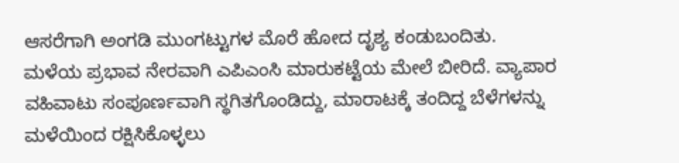ಆಸರೆಗಾಗಿ ಅಂಗಡಿ ಮುಂಗಟ್ಟುಗಳ ಮೊರೆ ಹೋದ ದೃಶ್ಯ ಕಂಡುಬಂದಿತು.
ಮಳೆಯ ಪ್ರಭಾವ ನೇರವಾಗಿ ಎಪಿಎಂಸಿ ಮಾರುಕಟ್ಟೆಯ ಮೇಲೆ ಬೀರಿದೆ. ವ್ಯಾಪಾರ ವಹಿವಾಟು ಸಂಪೂರ್ಣವಾಗಿ ಸ್ಥಗಿತಗೊಂಡಿದ್ದು, ಮಾರಾಟಕ್ಕೆ ತಂದಿದ್ದ ಬೆಳೆಗಳನ್ನು ಮಳೆಯಿಂದ ರಕ್ಷಿಸಿಕೊಳ್ಳಲು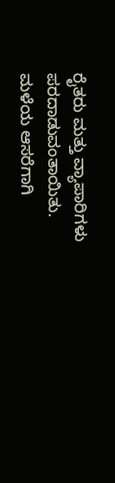ರೈತರು ಮತ್ತು ವ್ಯಾಪಾರಿಗಳು ಪರದಾಡುವಂತಾಯಿತು. ಮಳೆಯ ಆಸರೆಗಾಗಿ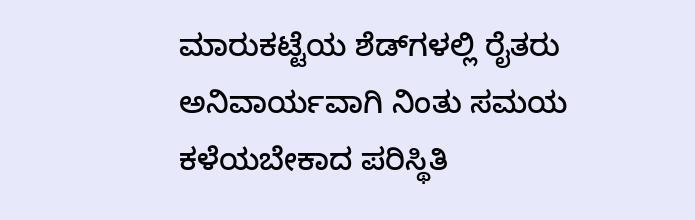ಮಾರುಕಟ್ಟೆಯ ಶೆಡ್‌ಗಳಲ್ಲಿ ರೈತರು ಅನಿವಾರ್ಯವಾಗಿ ನಿಂತು ಸಮಯ ಕಳೆಯಬೇಕಾದ ಪರಿಸ್ಥಿತಿ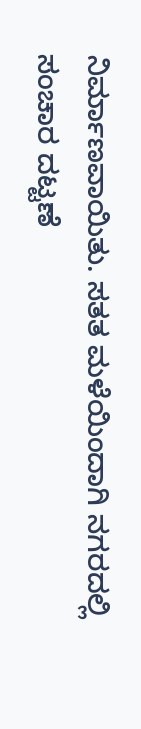ನಿರ್ಮಾಣವಾಯಿತು. ಸತತ ಮಳೆಯಿಂದಾಗಿ ನಗರದಲ್ಲಿ ಸಂಚಾರ ದಟ್ಟಣೆ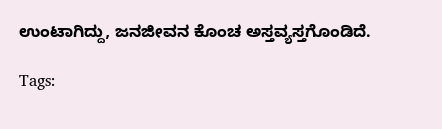ಉಂಟಾಗಿದ್ದು, ಜನಜೀವನ ಕೊಂಚ ಅಸ್ತವ್ಯಸ್ತಗೊಂಡಿದೆ.

Tags: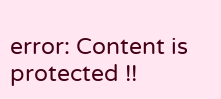error: Content is protected !!